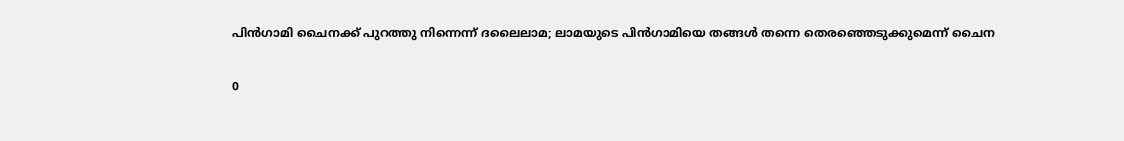പിന്‍ഗാമി ചൈനക്ക് പുറത്തു നിന്നെന്ന് ദലൈലാമ; ലാമയുടെ പിന്‍ഗാമിയെ തങ്ങള്‍ തന്നെ തെരഞ്ഞെടുക്കുമെന്ന് ചൈന

0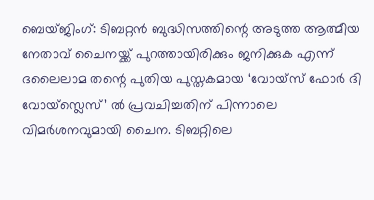ബെയ്ജിംഗ്: ടിബറ്റന്‍ ബുദ്ധിസത്തിന്റെ അടുത്ത ആത്മീയ നേതാവ് ചൈനയ്ക്ക് പുറത്തായിരിക്കും ജനിക്കുക എന്ന് ദലൈലാമ തന്റെ പുതിയ പുസ്തകമായ ‘വോയ്സ് ഫോര്‍ ദി വോയ്സ്ലെസ്’ ല്‍ പ്രവചിച്ചതിന് പിന്നാലെ വിമര്‍ശനവുമായി ചൈന. ടിബറ്റിലെ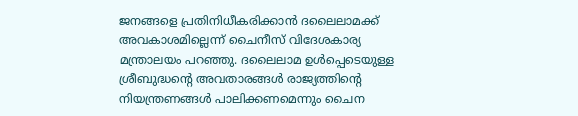ജനങ്ങളെ പ്രതിനിധീകരിക്കാന്‍ ദലൈലാമക്ക് അവകാശമില്ലെന്ന് ചൈനീസ് വിദേശകാര്യ മന്ത്രാലയം പറഞ്ഞു. ദലൈലാമ ഉള്‍പ്പെടെയുള്ള ശ്രീബുദ്ധന്റെ അവതാരങ്ങള്‍ രാജ്യത്തിന്റെ നിയന്ത്രണങ്ങള്‍ പാലിക്കണമെന്നും ചൈന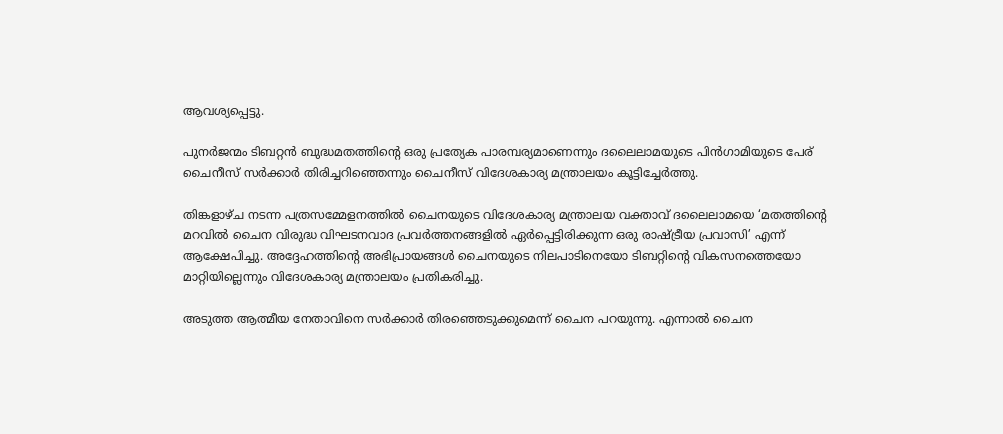ആവശ്യപ്പെട്ടു.

പുനര്‍ജന്മം ടിബറ്റന്‍ ബുദ്ധമതത്തിന്റെ ഒരു പ്രത്യേക പാരമ്പര്യമാണെന്നും ദലൈലാമയുടെ പിന്‍ഗാമിയുടെ പേര് ചൈനീസ് സര്‍ക്കാര്‍ തിരിച്ചറിഞ്ഞെന്നും ചൈനീസ് വിദേശകാര്യ മന്ത്രാലയം കൂട്ടിച്ചേര്‍ത്തു.

തിങ്കളാഴ്ച നടന്ന പത്രസമ്മേളനത്തില്‍ ചൈനയുടെ വിദേശകാര്യ മന്ത്രാലയ വക്താവ് ദലൈലാമയെ ‘മതത്തിന്റെ മറവില്‍ ചൈന വിരുദ്ധ വിഘടനവാദ പ്രവര്‍ത്തനങ്ങളില്‍ ഏര്‍പ്പെട്ടിരിക്കുന്ന ഒരു രാഷ്ട്രീയ പ്രവാസി’ എന്ന് ആക്ഷേപിച്ചു. അദ്ദേഹത്തിന്റെ അഭിപ്രായങ്ങള്‍ ചൈനയുടെ നിലപാടിനെയോ ടിബറ്റിന്റെ വികസനത്തെയോ മാറ്റിയില്ലെന്നും വിദേശകാര്യ മന്ത്രാലയം പ്രതികരിച്ചു.

അടുത്ത ആത്മീയ നേതാവിനെ സര്‍ക്കാര്‍ തിരഞ്ഞെടുക്കുമെന്ന് ചൈന പറയുന്നു. എന്നാല്‍ ചൈന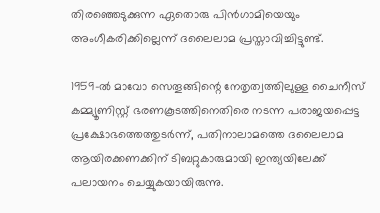തിരഞ്ഞെടുക്കുന്ന ഏതൊരു പിന്‍ഗാമിയെയും അംഗീകരിക്കില്ലെന്ന് ദലൈലാമ പ്രസ്താവിച്ചിട്ടുണ്ട്.

1959-ല്‍ മാവോ സെതൂങ്ങിന്റെ നേതൃത്വത്തിലുള്ള ചൈനീസ് കമ്മ്യൂണിസ്റ്റ് ഭരണകൂടത്തിനെതിരെ നടന്ന പരാജയപ്പെട്ട പ്രക്ഷോഭത്തെത്തുടര്‍ന്ന്, പതിനാലാമത്തെ ദലൈലാമ ആയിരക്കണക്കിന് ടിബറ്റുകാരുമായി ഇന്ത്യയിലേക്ക് പലായനം ചെയ്യുകയായിരുന്നു.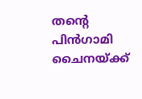തന്റെ പിന്‍ഗാമി ചൈനയ്ക്ക്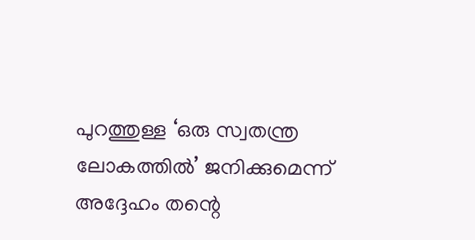പുറത്തുള്ള ‘ഒരു സ്വതന്ത്ര ലോകത്തില്‍’ ജനിക്കുമെന്ന് അദ്ദേഹം തന്റെ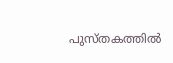പുസ്തകത്തില്‍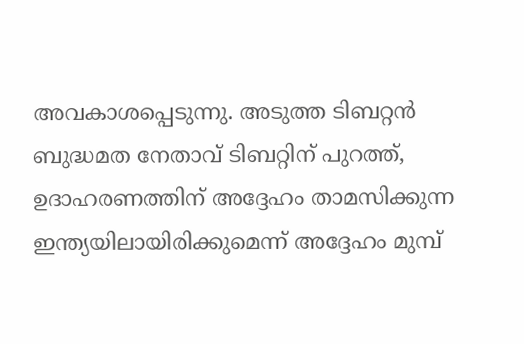അവകാശപ്പെടുന്നു. അടുത്ത ടിബറ്റന്‍ ബുദ്ധമത നേതാവ് ടിബറ്റിന് പുറത്ത്, ഉദാഹരണത്തിന് അദ്ദേഹം താമസിക്കുന്ന ഇന്ത്യയിലായിരിക്കുമെന്ന് അദ്ദേഹം മുമ്പ്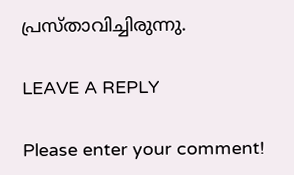പ്രസ്താവിച്ചിരുന്നു.

LEAVE A REPLY

Please enter your comment!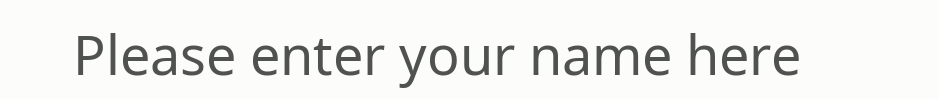Please enter your name here